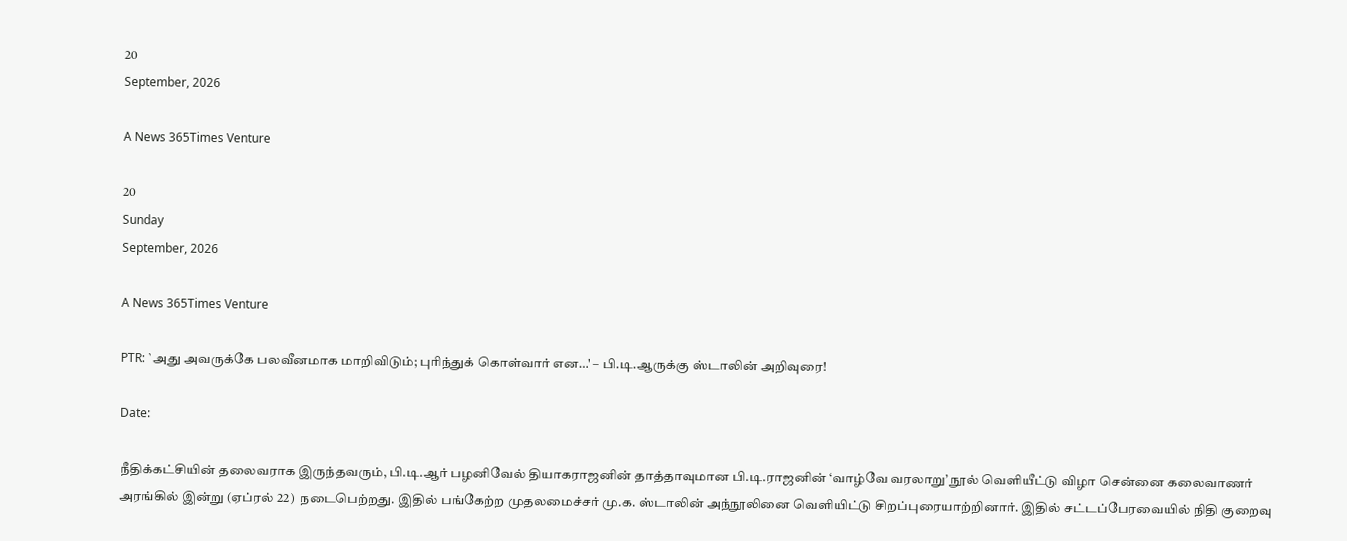20
September, 2026

A News 365Times Venture

20
Sunday
September, 2026

A News 365Times Venture

PTR: `அது அவருக்கே பலவீனமாக மாறிவிடும்; புரிந்துக் கொள்வார் என…' – பி.டி.ஆருக்கு ஸ்டாலின் அறிவுரை!

Date:

நீதிக்கட்சியின் தலைவராக இருந்தவரும், பி.டி.ஆர் பழனிவேல் தியாகராஜனின் தாத்தாவுமான பி.டி.ராஜனின் ‘வாழ்வே வரலாறு’ நூல் வெளியீட்டு விழா சென்னை கலைவாணர் அரங்கில் இன்று (ஏப்ரல் 22)  நடைபெற்றது. இதில் பங்கேற்ற முதலமைச்சர் மு.க. ஸ்டாலின் அந்நூலினை வெளியிட்டு சிறப்புரையாற்றினார். இதில் சட்டப்பேரவையில் நிதி குறைவு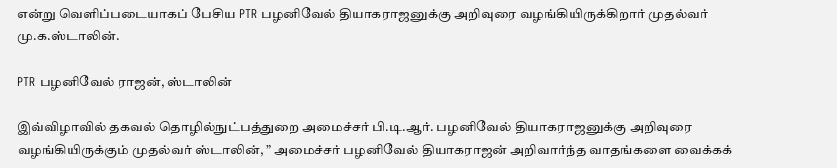என்று வெளிப்படையாகப் பேசிய PTR பழனிவேல் தியாகராஜனுக்கு அறிவுரை வழங்கியிருக்கிறார் முதல்வர் மு.க.ஸ்டாலின்.

PTR பழனிவேல் ராஜன், ஸ்டாலின்

இவ்விழாவில் தகவல் தொழில்நுட்பத்துறை அமைச்சர் பி.டி.ஆர். பழனிவேல் தியாகராஜனுக்கு அறிவுரை வழங்கியிருக்கும் முதல்வர் ஸ்டாலின், ” அமைச்சர் பழனிவேல் தியாகராஜன் அறிவார்ந்த வாதங்களை வைக்கக்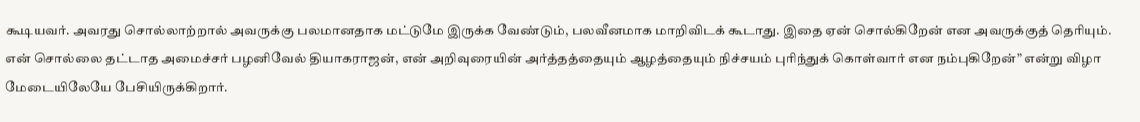கூடியவர். அவரது சொல்லாற்றால் அவருக்கு பலமானதாக மட்டுமே இருக்க வேண்டும், பலவீனமாக மாறிவிடக் கூடாது. இதை ஏன் சொல்கிறேன் என அவருக்குத் தெரியும். என் சொல்லை தட்டாத அமைச்சர் பழனிவேல் தியாகராஜன், என் அறிவுரையின் அர்த்தத்தையும் ஆழத்தையும் நிச்சயம் புரிந்துக் கொள்வார் என நம்புகிறேன்” என்று விழா மேடையிலேயே பேசியிருக்கிறார்.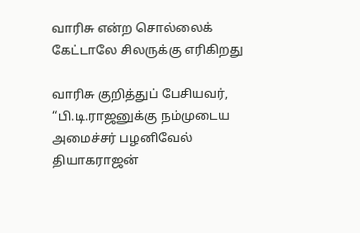வாரிசு என்ற சொல்லைக் கேட்டாலே சிலருக்கு எரிகிறது

வாரிசு குறித்துப் பேசியவர், “பி.டி.ராஜனுக்கு நம்முடைய அமைச்சர் பழனிவேல் தியாகராஜன்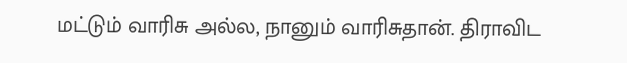மட்டும் வாரிசு அல்ல, நானும் வாரிசுதான். திராவிட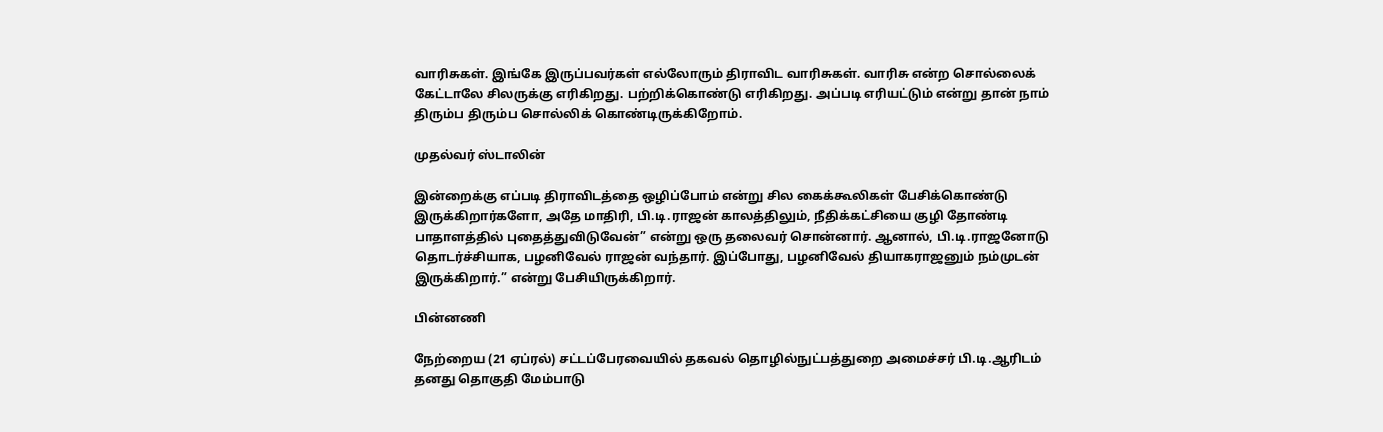வாரிசுகள். இங்கே இருப்பவர்கள் எல்லோரும் திராவிட வாரிசுகள். வாரிசு என்ற சொல்லைக் கேட்டாலே சிலருக்கு எரிகிறது. பற்றிக்கொண்டு எரிகிறது. அப்படி எரியட்டும் என்று தான் நாம் திரும்ப திரும்ப சொல்லிக் கொண்டிருக்கிறோம்.

முதல்வர் ஸ்டாலின்

இன்றைக்கு எப்படி திராவிடத்தை ஒழிப்போம் என்று சில கைக்கூலிகள் பேசிக்கொண்டு இருக்கிறார்களோ, அதே மாதிரி, பி.டி.ராஜன் காலத்திலும், நீதிக்கட்சியை குழி தோண்டி பாதாளத்தில் புதைத்துவிடுவேன்” என்று ஒரு தலைவர் சொன்னார். ஆனால், பி.டி.ராஜனோடு தொடர்ச்சியாக, பழனிவேல் ராஜன் வந்தார். இப்போது, பழனிவேல் தியாகராஜனும் நம்முடன் இருக்கிறார்.” என்று பேசியிருக்கிறார்.

பின்னணி

நேற்றைய (21 ஏப்ரல்) சட்டப்பேரவையில் தகவல் தொழில்நுட்பத்துறை அமைச்சர் பி.டி.ஆரிடம் தனது தொகுதி மேம்பாடு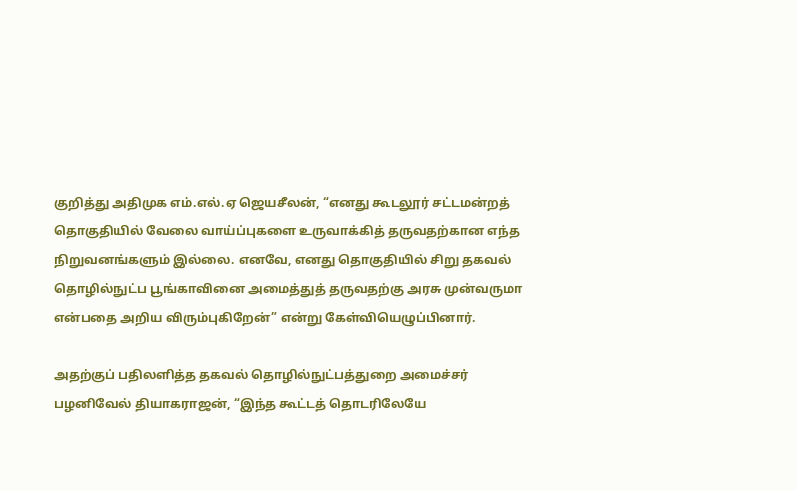குறித்து அதிமுக எம்.எல்.ஏ ஜெயசீலன், “எனது கூடலூர் சட்டமன்றத் தொகுதியில் வேலை வாய்ப்புகளை உருவாக்கித் தருவதற்கான எந்த நிறுவனங்களும் இல்லை. எனவே, எனது தொகுதியில் சிறு தகவல் தொழில்நுட்ப பூங்காவினை அமைத்துத் தருவதற்கு அரசு முன்வருமா என்பதை அறிய விரும்புகிறேன்” என்று கேள்வியெழுப்பினார்.

அதற்குப் பதிலளித்த தகவல் தொழில்நுட்பத்துறை அமைச்சர் பழனிவேல் தியாகராஜன், “இந்த கூட்டத் தொடரிலேயே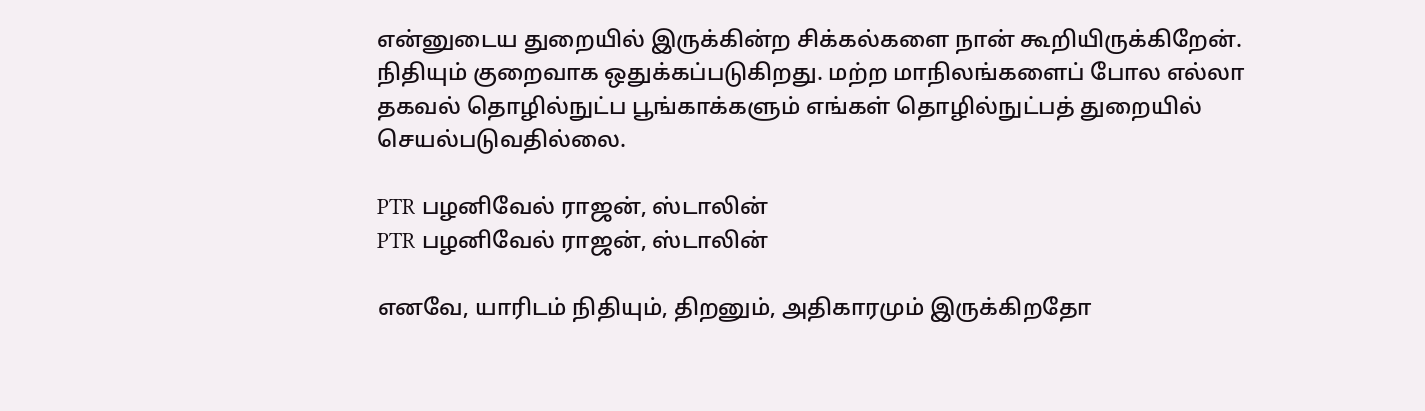என்னுடைய துறையில் இருக்கின்ற சிக்கல்களை நான் கூறியிருக்கிறேன். நிதியும் குறைவாக ஒதுக்கப்படுகிறது. மற்ற மாநிலங்களைப் போல எல்லா தகவல் தொழில்நுட்ப பூங்காக்களும் எங்கள் தொழில்நுட்பத் துறையில் செயல்படுவதில்லை.

PTR பழனிவேல் ராஜன், ஸ்டாலின்
PTR பழனிவேல் ராஜன், ஸ்டாலின்

எனவே, யாரிடம் நிதியும், திறனும், அதிகாரமும் இருக்கிறதோ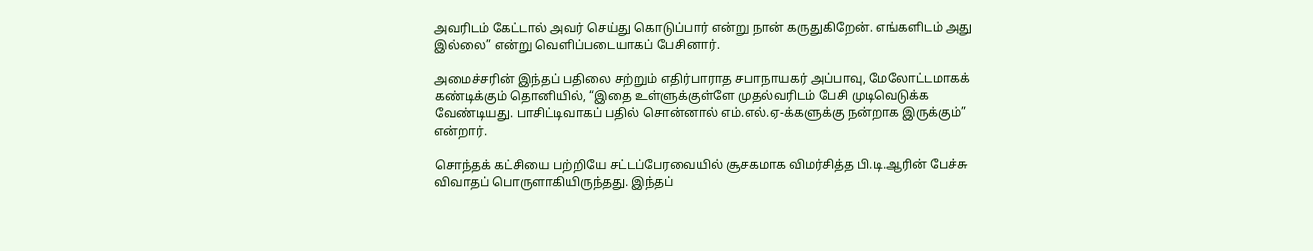அவரிடம் கேட்டால் அவர் செய்து கொடுப்பார் என்று நான் கருதுகிறேன். எங்களிடம் அது இல்லை” என்று வெளிப்படையாகப் பேசினார்.

அமைச்சரின் இந்தப் பதிலை சற்றும் எதிர்பாராத சபாநாயகர் அப்பாவு, மேலோட்டமாகக் கண்டிக்கும் தொனியில், “இதை உள்ளுக்குள்ளே முதல்வரிடம் பேசி முடிவெடுக்க வேண்டியது. பாசிட்டிவாகப் பதில் சொன்னால் எம்.எல்.ஏ-க்களுக்கு நன்றாக இருக்கும்” என்றார்.

சொந்தக் கட்சியை பற்றியே சட்டப்பேரவையில் சூசகமாக விமர்சித்த பி.டி.ஆரின் பேச்சு விவாதப் பொருளாகியிருந்தது. இந்தப்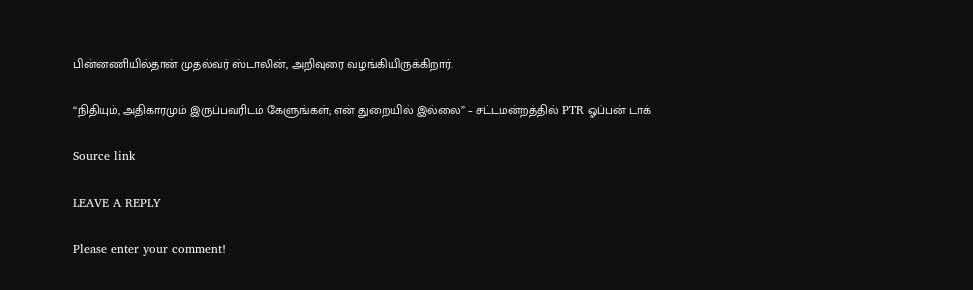பின்னணியில்தான் முதல்வர் ஸ்டாலின், அறிவுரை வழங்கியிருக்கிறார்.

“நிதியும், அதிகாரமும் இருப்பவரிடம் கேளுங்கள்; என் துறையில் இல்லை” – சட்டமன்றத்தில் PTR ஓப்பன் டாக்

Source link

LEAVE A REPLY

Please enter your comment!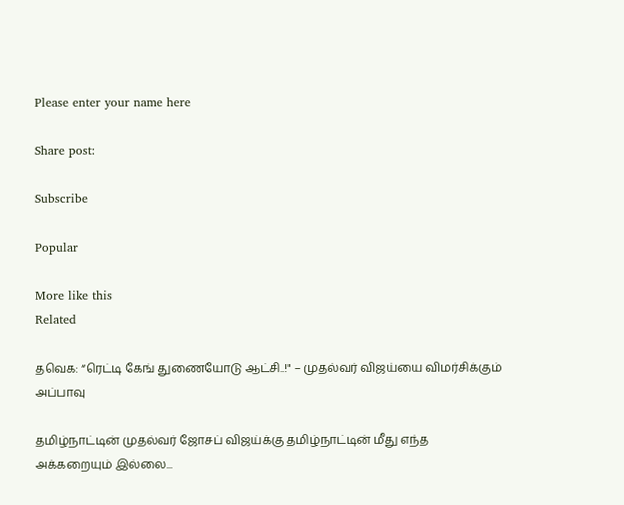Please enter your name here

Share post:

Subscribe

Popular

More like this
Related

தவெக: “ரெட்டி கேங் துணையோடு ஆட்சி..!" – முதல்வர் விஜய்யை விமர்சிக்கும் அப்பாவு

தமிழ்நாட்டின் முதல்வர் ஜோசப் விஜய்க்கு தமிழ்நாட்டின் மீது எந்த அக்கறையும் இல்லை...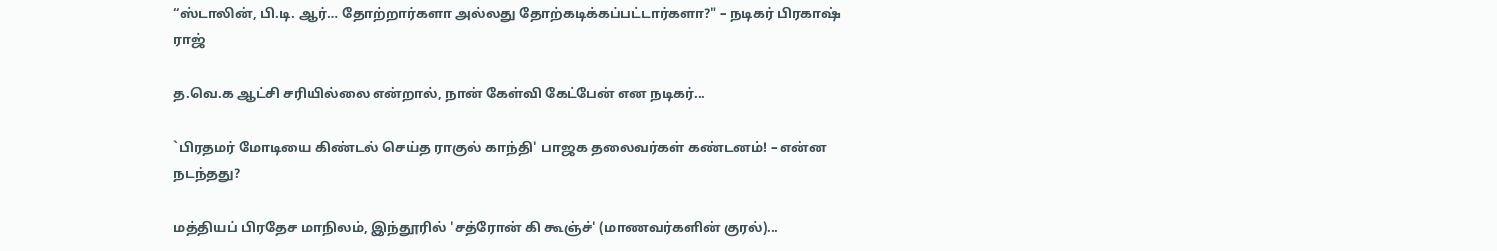“ஸ்டாலின், பி.டி. ஆர்… தோற்றார்களா அல்லது தோற்கடிக்கப்பட்டார்களா?" – நடிகர் பிரகாஷ் ராஜ்

த.வெ.க ஆட்சி சரியில்லை என்றால், நான் கேள்வி கேட்பேன் என நடிகர்...

`பிரதமர் மோடியை கிண்டல் செய்த ராகுல் காந்தி' பாஜக தலைவர்கள் கண்டனம்! – என்ன நடந்தது?

மத்தியப் பிரதேச மாநிலம், இந்தூரில் 'சத்ரோன் கி கூஞ்ச்' (மாணவர்களின் குரல்)...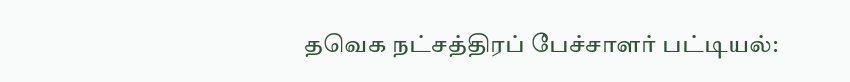தவெக நட்சத்திரப் பேச்சாளர் பட்டியல்: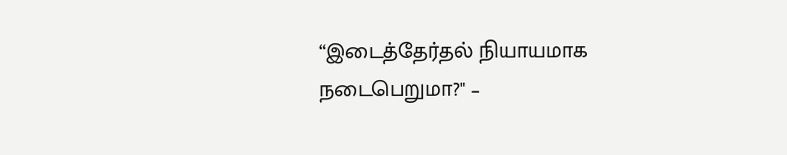“இடைத்தேர்தல் நியாயமாக நடைபெறுமா?" –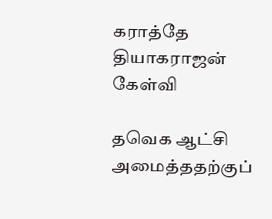கராத்தே தியாகராஜன் கேள்வி

தவெக ஆட்சி அமைத்ததற்குப்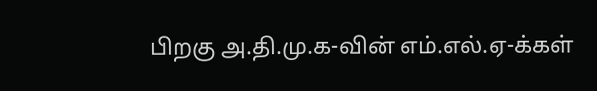பிறகு அ.தி.மு.க-வின் எம்.எல்.ஏ-க்கள்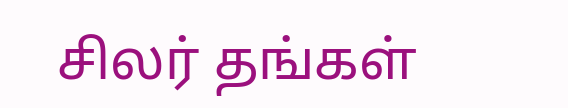சிலர் தங்கள்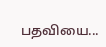பதவியை...